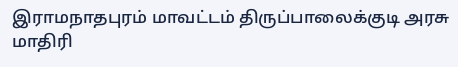இராமநாதபுரம் மாவட்டம் திருப்பாலைக்குடி அரசு மாதிரி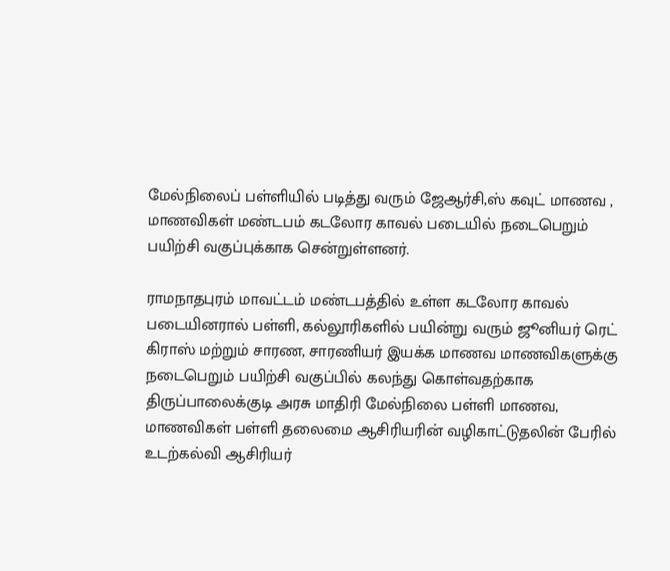மேல்நிலைப் பள்ளியில் படித்து வரும் ஜேஆர்சி,ஸ் கவுட் மாணவ , மாணவிகள் மண்டபம் கடலோர காவல் படையில் நடைபெறும் பயிற்சி வகுப்புக்காக சென்றுள்ளனர்.

ராமநாதபுரம் மாவட்டம் மண்டபத்தில் உள்ள கடலோர காவல் படையினரால் பள்ளி, கல்லூரிகளில் பயின்று வரும் ஜூனியர் ரெட் கிராஸ் மற்றும் சாரண, சாரணியர் இயக்க மாணவ மாணவிகளுக்கு நடைபெறும் பயிற்சி வகுப்பில் கலந்து கொள்வதற்காக திருப்பாலைக்குடி அரசு மாதிரி மேல்நிலை பள்ளி மாணவ, மாணவிகள் பள்ளி தலைமை ஆசிரியரின் வழிகாட்டுதலின் பேரில் உடற்கல்வி ஆசிரியர்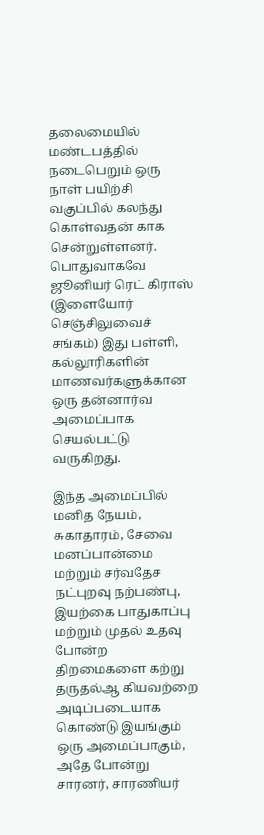தலைமையில் மண்டபத்தில் நடைபெறும் ஒரு நாள் பயிற்சி வகுப்பில் கலந்து கொள்வதன் காக சென்றுள்ளனர். பொதுவாகவே ஜூனியர் ரெட் கிராஸ் (இளையோர் செஞ்சிலுவைச் சங்கம்) இது பள்ளி, கல்லூரிகளின் மாணவர்களுக்கான ஒரு தன்னார்வ அமைப்பாக செயல்பட்டு வருகிறது.

இந்த அமைப்பில் மனித நேயம், சுகாதாரம், சேவை மனப்பான்மை மற்றும் சர்வதேச நட்புறவு நற்பண்பு, இயற்கை பாதுகாப்பு மற்றும் முதல் உதவு போன்ற திறமைகளை கற்று தருதல்ஆ கியவற்றை அடிப்படையாக கொண்டு இயங்கும் ஒரு அமைப்பாகும், அதே போன்று சாரனர், சாரணியர்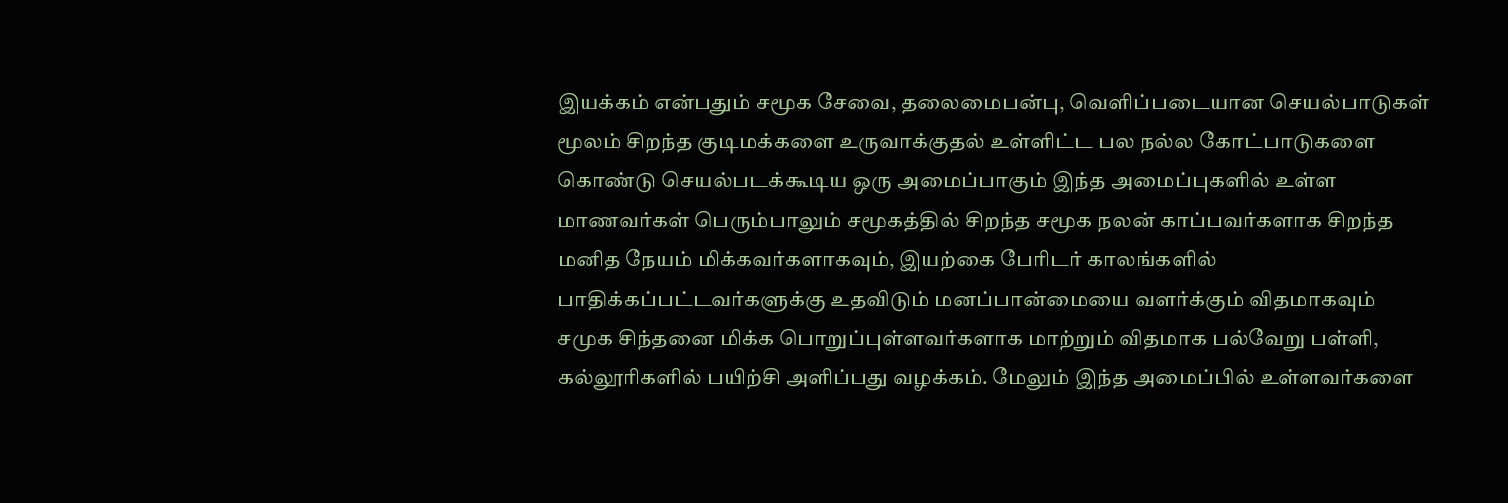இயக்கம் என்பதும் சமூக சேவை, தலைமைபன்பு, வெளிப்படையான செயல்பாடுகள் மூலம் சிறந்த குடிமக்களை உருவாக்குதல் உள்ளிட்ட பல நல்ல கோட்பாடுகளை கொண்டு செயல்படக்கூடிய ஒரு அமைப்பாகும் இந்த அமைப்புகளில் உள்ள மாணவர்கள் பெரும்பாலும் சமூகத்தில் சிறந்த சமூக நலன் காப்பவர்களாக சிறந்த மனித நேயம் மிக்கவர்களாகவும், இயற்கை பேரிடர் காலங்களில் பாதிக்கப்பட்டவர்களுக்கு உதவிடும் மனப்பான்மையை வளர்க்கும் விதமாகவும் சமுக சிந்தனை மிக்க பொறுப்புள்ளவர்களாக மாற்றும் விதமாக பல்வேறு பள்ளி, கல்லூரிகளில் பயிற்சி அளிப்பது வழக்கம். மேலும் இந்த அமைப்பில் உள்ளவர்களை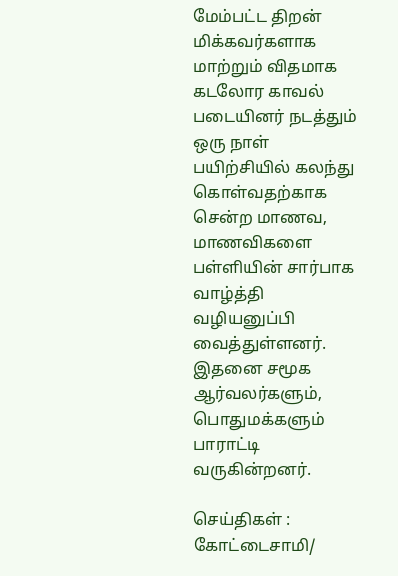மேம்பட்ட திறன் மிக்கவர்களாக மாற்றும் விதமாக கடலோர காவல் படையினர் நடத்தும் ஒரு நாள் பயிற்சியில் கலந்து கொள்வதற்காக சென்ற மாணவ, மாணவிகளை பள்ளியின் சார்பாக வாழ்த்தி வழியனுப்பி வைத்துள்ளனர். இதனை சமூக ஆர்வலர்களும், பொதுமக்களும் பாராட்டி வருகின்றனர்.

செய்திகள் : கோட்டைசாமி/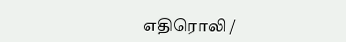எதிரொலி /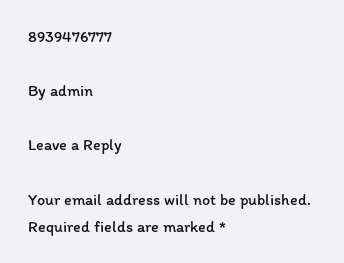8939476777

By admin

Leave a Reply

Your email address will not be published. Required fields are marked *